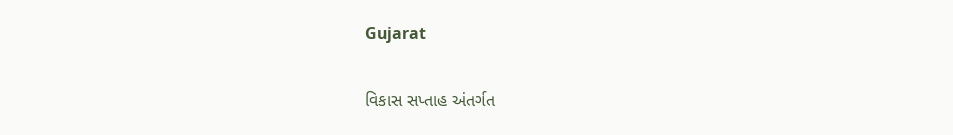Gujarat

વિકાસ સપ્તાહ અંતર્ગત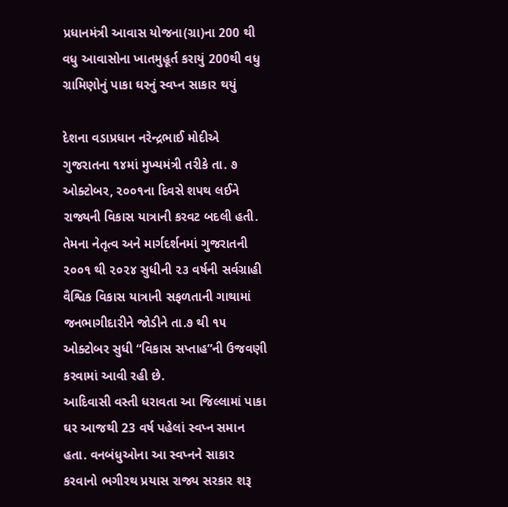પ્રધાનમંત્રી આવાસ યોજના(ગ્રા)ના 200 થી વધુ આવાસોના ખાતમુહૂર્ત કરાયું 200થી વધુ ગ્રામિણોનું પાકા ઘરનું સ્વપ્ન સાકાર થયું

દેશના વડાપ્રધાન નરેન્દ્રભાઈ મોદીએ ગુજરાતના ૧૪માં મુખ્યમંત્રી તરીકે તા. ૭ ઓક્ટોબર, ૨૦૦૧ના દિવસે શપથ લઈને રાજ્યની વિકાસ યાત્રાની કરવટ બદલી હતી. તેમના નેતૃત્વ અને માર્ગદર્શનમાં ગુજરાતની ૨૦૦૧ થી ૨૦૨૪ સુધીની ૨૩ વર્ષની સર્વગ્રાહી વૈશ્વિક વિકાસ યાત્રાની સફળતાની ગાથામાં જનભાગીદારીને જોડીને તા.૭ થી ૧૫ ઓક્ટોબર સુધી “વિકાસ સપ્તાહ”ની ઉજવણી કરવામાં આવી રહી છે.
આદિવાસી વસ્તી ધરાવતા આ જિલ્લામાં પાકા ઘર આજથી 23 વર્ષ પહેલાં સ્વપ્ન સમાન હતા. વનબંધુઓના આ સ્વપ્નને સાકાર કરવાનો ભગીરથ પ્રયાસ રાજ્ય સરકાર શરૂ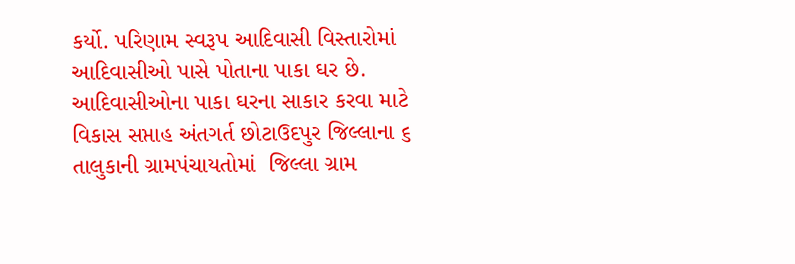કર્યો. પરિણામ સ્વરૂપ આદિવાસી વિસ્તારોમાં આદિવાસીઓ પાસે પોતાના પાકા ઘર છે.
આદિવાસીઓના પાકા ઘરના સાકાર કરવા માટે વિકાસ સપ્તાહ અંતગર્ત છોટાઉદપુર જિલ્લાના ૬ તાલુકાની ગ્રામપંચાયતોમાં  જિલ્લા ગ્રામ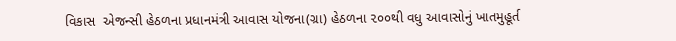વિકાસ  એજન્સી હેઠળના પ્રધાનમંત્રી આવાસ યોજના(ગ્રા) હેઠળના ૨૦૦થી વધુ આવાસોનું ખાતમુહૂર્ત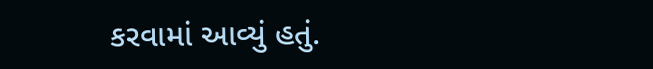કરવામાં આવ્યું હતું.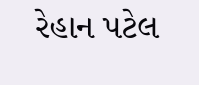રેહાન પટેલ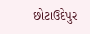છોટાઉદેપુર